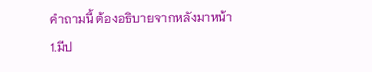คำถามนี้ ต้องอธิบายจากหลังมาหน้า
1.มีป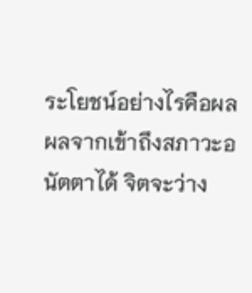ระโยชน์อย่างไรคือผล ผลจากเข้าถึงสภาวะอนัตตาได้ จิตจะว่าง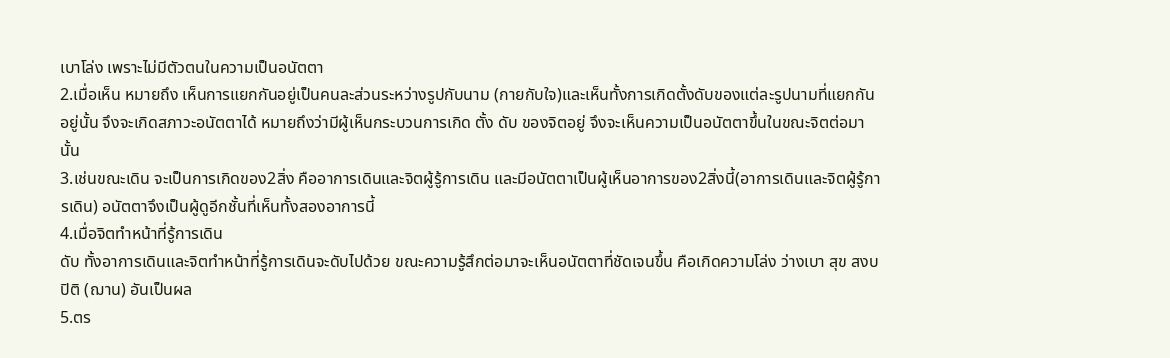เบาโล่ง เพราะไม่มีตัวตนในความเป็นอนัตตา
2.เมื่อเห็น หมายถึง เห็นการแยกกันอยู่เป็นคนละส่วนระหว่างรูปกับนาม (กายกับใจ)และเห็นทั้งการเกิดตั้งดับของแต่ละรูปนามที่แยกกันอยู่นั้น จึงจะเกิดสภาวะอนัตตาได้ หมายถึงว่ามีผู้เห็นกระบวนการเกิด ตั้ง ดับ ของจิตอยู่ จึงจะเห็นความเป็นอนัตตาขึ้นในขณะจิตต่อมานั้น
3.เช่นขณะเดิน จะเป็นการเกิดของ2สิ่ง คืออาการเดินและจิตผู้รู้การเดิน และมีอนัตตาเป็นผู้เห็นอาการของ2สิ่งนี้(อาการเดินและจิตผู้รู้การเดิน) อนัตตาจึงเป็นผู้ดูอีกชั้นที่เห็นทั้งสองอาการนี้
4.เมื่อจิตทำหน้าที่รู้การเดิน
ดับ ทั้งอาการเดินและจิตทำหน้าที่รู้การเดินจะดับไปด้วย ขณะความรู้สึกต่อมาจะเห็นอนัตตาที่ชัดเจนขึ้น คือเกิดความโล่ง ว่างเบา สุข สงบปิติ (ฌาน) อันเป็นผล
5.ตร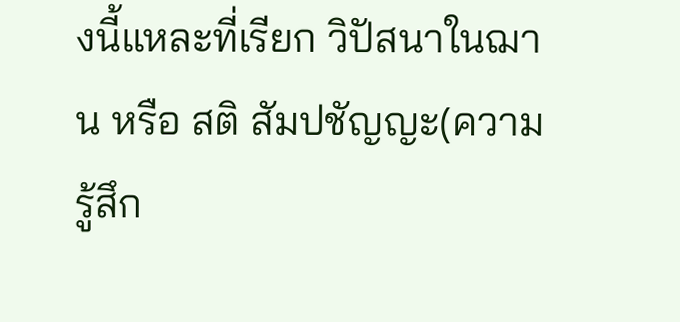งนี้แหละที่เรียก วิปัสนาในฌาน หรือ สติ สัมปชัญญะ(ความรู้สึก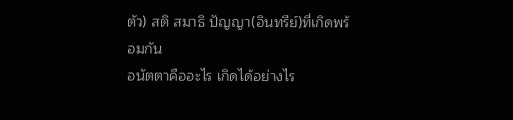ตัว) สติ สมาธิ ปัญญา(อินทรีย์)ที่เกิดพร้อมกัน
อนัตตาคืออะไร เกิดได้อย่างไร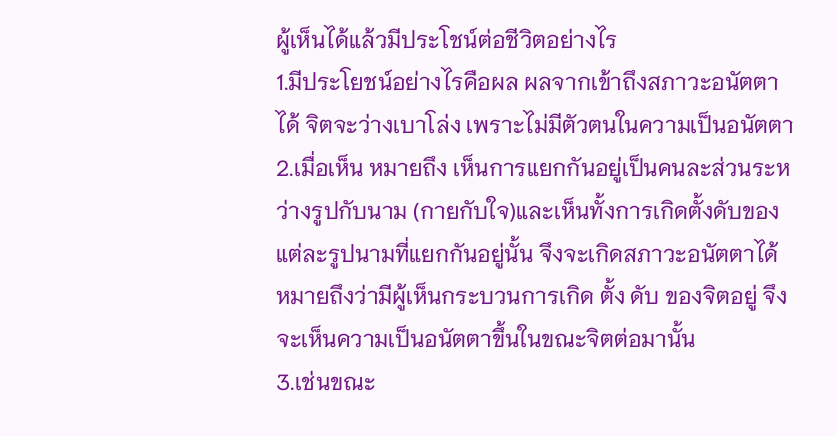ผู้เห็นได้แล้วมีประโชน์ต่อชีวิตอย่างไร
1.มีประโยชน์อย่างไรคือผล ผลจากเข้าถึงสภาวะอนัตตาได้ จิตจะว่างเบาโล่ง เพราะไม่มีตัวตนในความเป็นอนัตตา
2.เมื่อเห็น หมายถึง เห็นการแยกกันอยู่เป็นคนละส่วนระหว่างรูปกับนาม (กายกับใจ)และเห็นทั้งการเกิดตั้งดับของแต่ละรูปนามที่แยกกันอยู่นั้น จึงจะเกิดสภาวะอนัตตาได้ หมายถึงว่ามีผู้เห็นกระบวนการเกิด ตั้ง ดับ ของจิตอยู่ จึงจะเห็นความเป็นอนัตตาขึ้นในขณะจิตต่อมานั้น
3.เช่นขณะ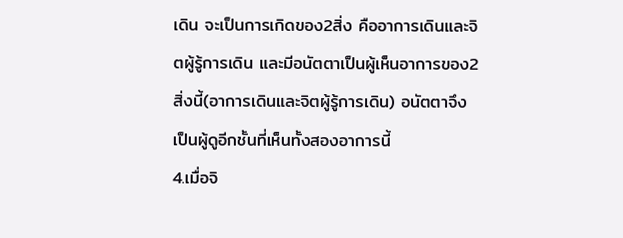เดิน จะเป็นการเกิดของ2สิ่ง คืออาการเดินและจิตผู้รู้การเดิน และมีอนัตตาเป็นผู้เห็นอาการของ2สิ่งนี้(อาการเดินและจิตผู้รู้การเดิน) อนัตตาจึงเป็นผู้ดูอีกชั้นที่เห็นทั้งสองอาการนี้
4.เมื่อจิ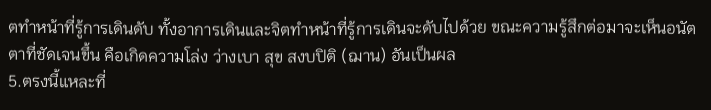ตทำหน้าที่รู้การเดินดับ ทั้งอาการเดินและจิตทำหน้าที่รู้การเดินจะดับไปด้วย ขณะความรู้สึกต่อมาจะเห็นอนัตตาที่ชัดเจนขึ้น คือเกิดความโล่ง ว่างเบา สุข สงบปิติ (ฌาน) อันเป็นผล
5.ตรงนี้แหละที่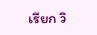เรียก วิ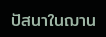ปัสนาในฌาน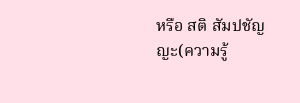หรือ สติ สัมปชัญญะ(ความรู้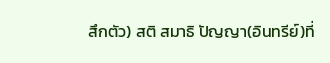สึกตัว) สติ สมาธิ ปัญญา(อินทรีย์)ที่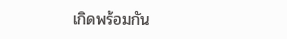เกิดพร้อมกัน